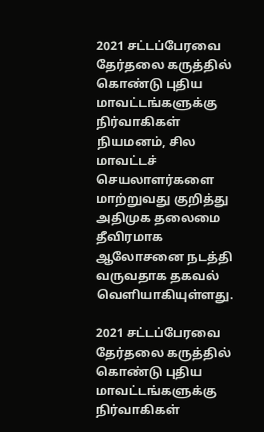2021 சட்டப்பேரவை தேர்தலை கருத்தில் கொண்டு புதிய மாவட்டங்களுக்கு நிர்வாகிகள் நியமனம், சில மாவட்டச் செயலாளர்களை மாற்றுவது குறித்து  அதிமுக தலைமை தீவிரமாக ஆலோசனை நடத்தி வருவதாக தகவல் வெளியாகியுள்ளது.

2021 சட்டப்பேரவை தேர்தலை கருத்தில் கொண்டு புதிய மாவட்டங்களுக்கு நிர்வாகிகள்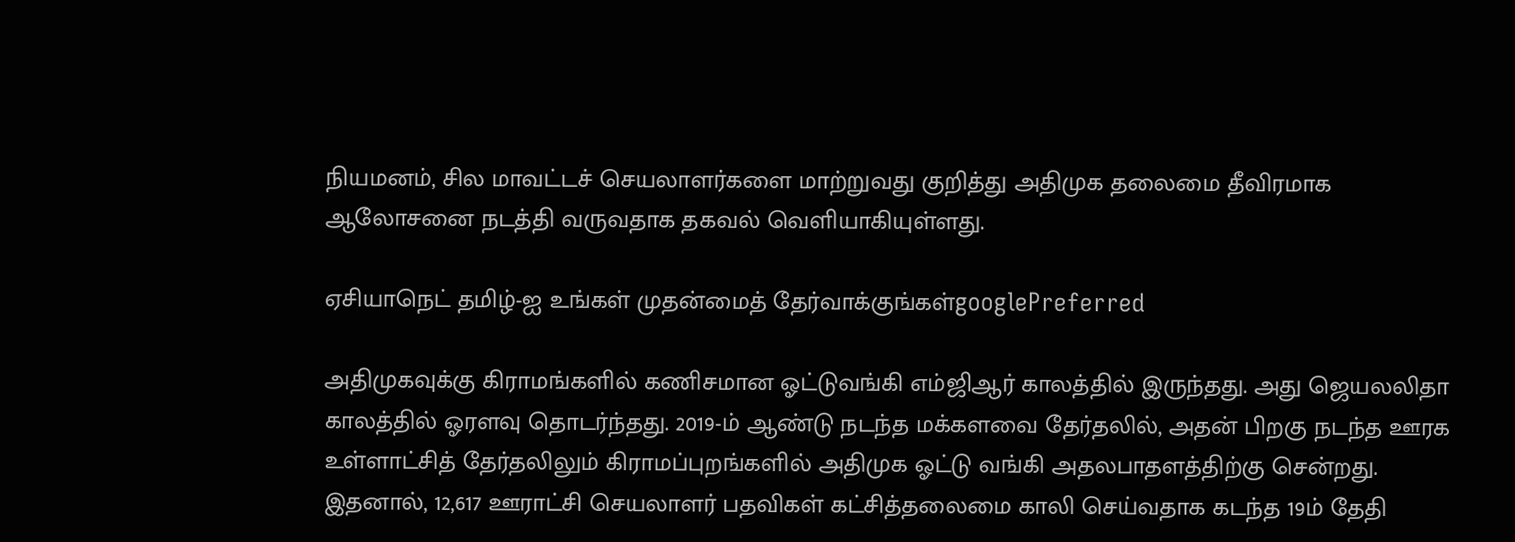நியமனம், சில மாவட்டச் செயலாளர்களை மாற்றுவது குறித்து அதிமுக தலைமை தீவிரமாக ஆலோசனை நடத்தி வருவதாக தகவல் வெளியாகியுள்ளது.

ஏசியாநெட் தமிழ்-ஐ உங்கள் முதன்மைத் தேர்வாக்குங்கள்googlePreferred

அதிமுகவுக்கு கிராமங்களில் கணிசமான ஓட்டுவங்கி எம்ஜிஆர் காலத்தில் இருந்தது. அது ஜெயலலிதா காலத்தில் ஓரளவு தொடர்ந்தது. 2019-ம் ஆண்டு நடந்த மக்களவை தேர்தலில், அதன் பிறகு நடந்த ஊரக உள்ளாட்சித் தேர்தலிலும் கிராமப்புறங்களில் அதிமுக ஓட்டு வங்கி அதலபாதளத்திற்கு சென்றது. இதனால், 12,617 ஊராட்சி செயலாளர் பதவிகள் கட்சித்தலைமை காலி செய்வதாக கடந்த 19ம் தேதி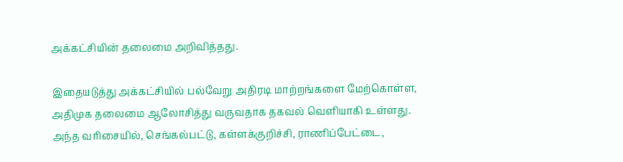அக்கட்சியின் தலைமை அறிவித்தது.

இதையடுத்து அக்கட்சியில் பல்வேறு அதிரடி மாற்றங்களை மேற்கொள்ள, அதிமுக தலைமை ஆலோசித்து வருவதாக தகவல் வெளியாகி உள்ளது. அந்த வரிசையில், செங்கல்பட்டு, கள்ளக்குறிச்சி, ராணிப்பேட்டை,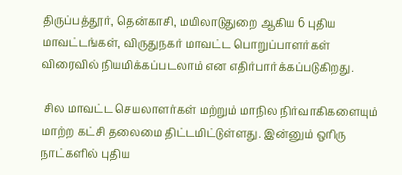திருப்பத்தூர், தென்காசி, மயிலாடுதுறை ஆகிய 6 புதிய மாவட்டங்கள், விருதுநகர் மாவட்ட பொறுப்பாளர்கள் விரைவில் நியமிக்கப்படலாம் என எதிர்பார்க்கப்படுகிறது.

 சில மாவட்ட செயலாளர்கள் மற்றும் மாநில நிர்வாகிகளையும் மாற்ற கட்சி தலைமை திட்டமிட்டுள்ளது. இன்னும் ஒரிரு நாட்களில் புதிய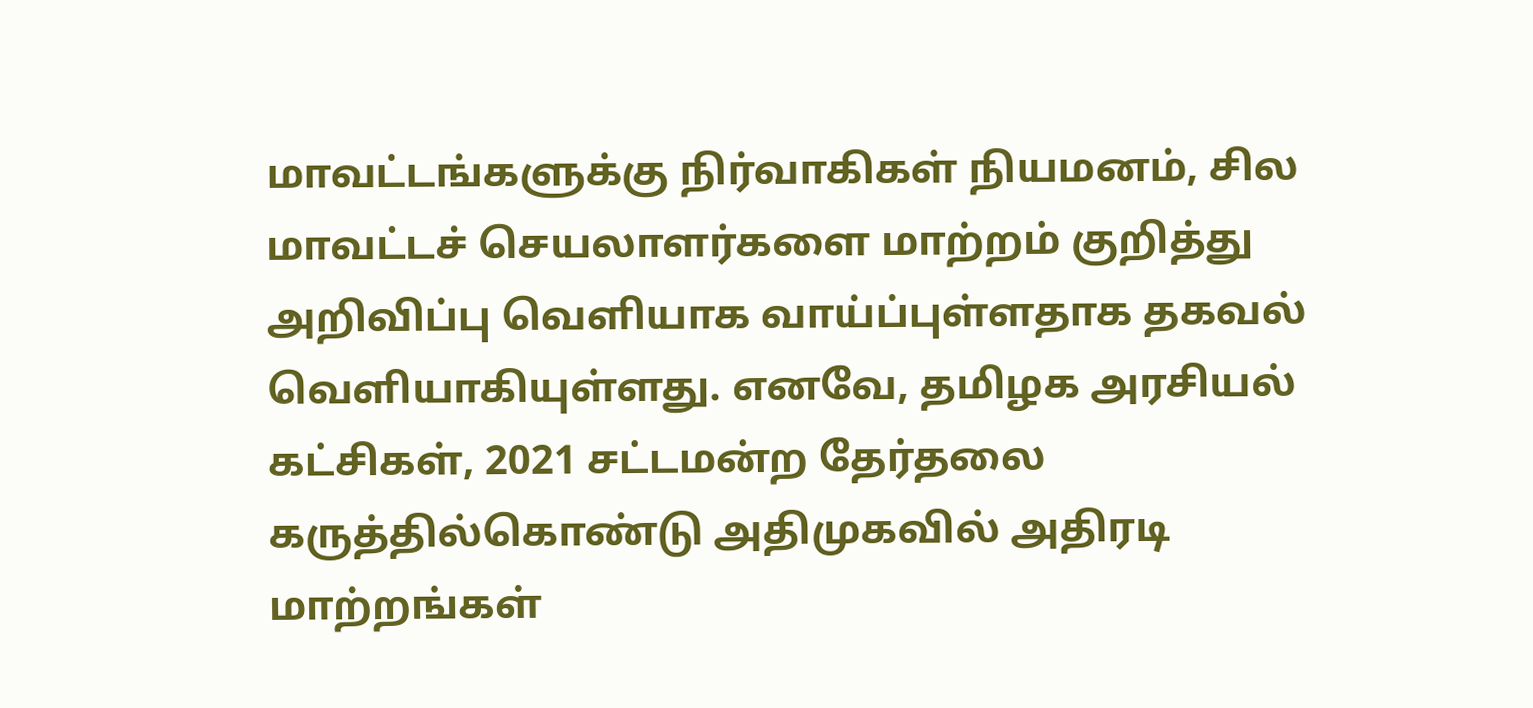மாவட்டங்களுக்கு நிர்வாகிகள் நியமனம், சில மாவட்டச் செயலாளர்களை மாற்றம் குறித்து அறிவிப்பு வெளியாக வாய்ப்புள்ளதாக தகவல் வெளியாகியுள்ளது. எனவே, தமிழக அரசியல் கட்சிகள், 2021 சட்டமன்ற தேர்தலை கருத்தில்கொண்டு அதிமுகவில் அதிரடி மாற்றங்கள்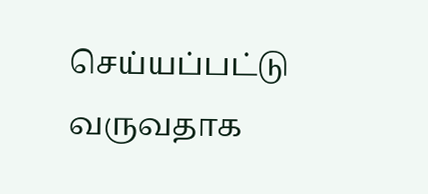செய்யப்பட்டு வருவதாக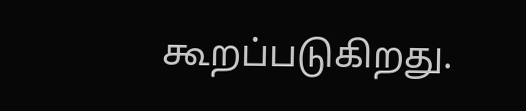கூறப்படுகிறது.